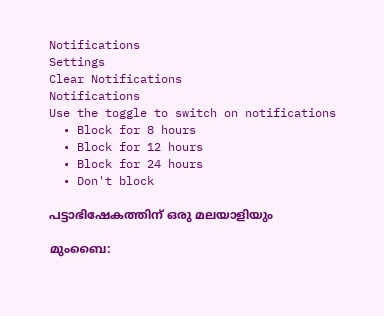Notifications
Settings
Clear Notifications
Notifications
Use the toggle to switch on notifications
  • Block for 8 hours
  • Block for 12 hours
  • Block for 24 hours
  • Don't block

പട്ടാഭിഷേകത്തിന് ഒരു മലയാളിയും

മുംബൈ: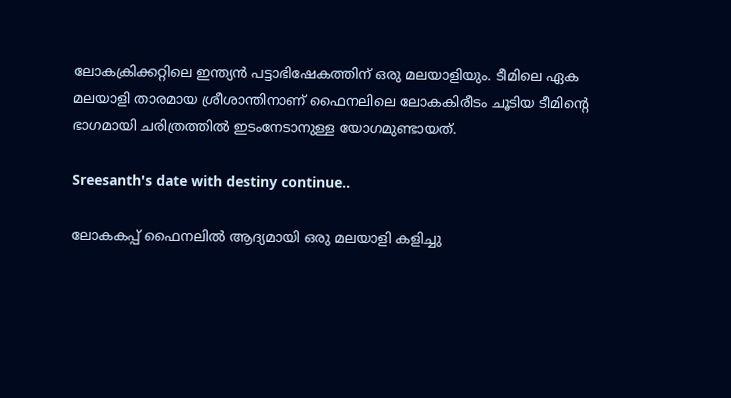ലോകക്രിക്കറ്റിലെ ഇന്ത്യന്‍ പട്ടാഭിഷേകത്തിന് ഒരു മലയാളിയും. ടീമിലെ ഏക മലയാളി താരമായ ശ്രീശാന്തിനാണ് ഫൈനലിലെ ലോകകിരീടം ചൂടിയ ടീമിന്റെ ഭാഗമായി ചരിത്രത്തില്‍ ഇടംനേടാനുള്ള യോഗമുണ്ടായത്.

Sreesanth's date with destiny continue..

ലോകകപ്പ് ഫൈനലില്‍ ആദ്യമായി ഒരു മലയാളി കളിച്ചു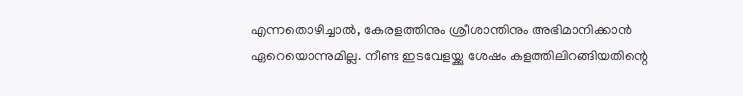എന്നതൊഴിച്ചാല്‍, കേരളത്തിനും ശ്രീശാന്തിനും അഭിമാനിക്കാന്‍ ഏറെയൊന്നുമില്ല. നീണ്ട ഇടവേളയ്ക്കു ശേഷം കളത്തിലിറങ്ങിയതിന്റെ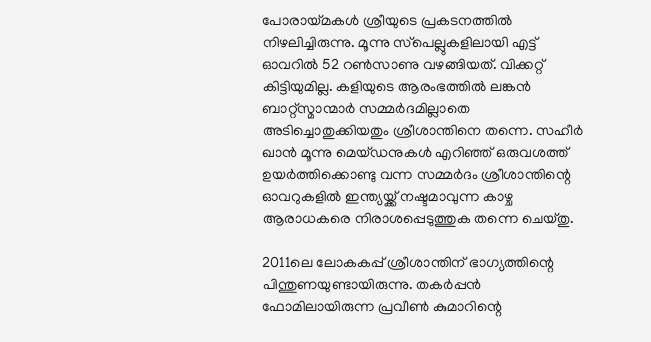പോരായ്മകള്‍ ശ്രീയുടെ പ്രകടനത്തില്‍ നിഴലിച്ചിരുന്നു. മൂന്നു സ്‌പെല്ലുകളിലായി എട്ട് ഓവറില്‍ 52 റണ്‍സാണു വഴങ്ങിയത്. വിക്കറ്റ് കിട്ടിയുമില്ല. കളിയുടെ ആരംഭത്തില്‍ ലങ്കന്‍ ബാറ്റ്‌സ്മാന്മാര്‍ സമ്മര്‍ദമില്ലാതെ അടിച്ചൊതുക്കിയതും ശ്രീശാന്തിനെ തന്നെ. സഹീര്‍ ഖാന്‍ മൂന്നു മെയ്ഡനുകള്‍ എറിഞ്ഞ് ഒരുവശത്ത് ഉയര്‍ത്തിക്കൊണ്ടു വന്ന സമ്മര്‍ദം ശ്രീശാന്തിന്റെ ഓവറുകളില്‍ ഇന്ത്യയ്ക്ക് നഷ്ടമാവുന്ന കാഴ്ച ആരാധകരെ നിരാശപ്പെടുത്തുക തന്നെ ചെയ്തു.

2011ലെ ലോകകപ്പ് ശ്രീശാന്തിന് ഭാഗ്യത്തിന്റെ പിന്തുണയുണ്ടായിരുന്നു. തകര്‍പ്പന്‍ ഫോമിലായിരുന്ന പ്രവീണ്‍ കുമാറിന്റെ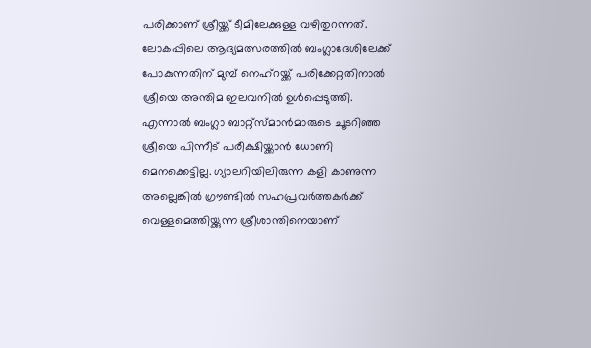പരിക്കാണ് ശ്രീയ്ക്ക് ടീമിലേക്കുള്ള വഴിതുറന്നത്. ലോകപ്പിലെ ആദ്യമത്സരത്തില്‍ ബംഗ്ലാദേശിലേക്ക് പോകുന്നതിന് മുമ്പ് നെഹ്‌റയ്ക്ക് പരിക്കേറ്റതിനാല്‍ ശ്രീയെ അന്തിമ ഇലവനില്‍ ഉള്‍പ്പെടുത്തി. എന്നാല്‍ ബംഗ്ലാ ബാറ്റ്‌സ്മാന്‍മാരുടെ ചൂടറിഞ്ഞ ശ്രീയെ പിന്നീട് പരീക്ഷിയ്ക്കാന്‍ ധോണി മെനക്കെട്ടില്ല. ഗ്യാലറിയിലിരുന്ന കളി കാണുന്ന അല്ലെങ്കില്‍ ഗ്രൗണ്ടില്‍ സഹപ്രവര്‍ത്തകര്‍ക്ക് വെള്ളമെത്തിയ്ക്കുന്ന ശ്രീശാന്തിനെയാണ്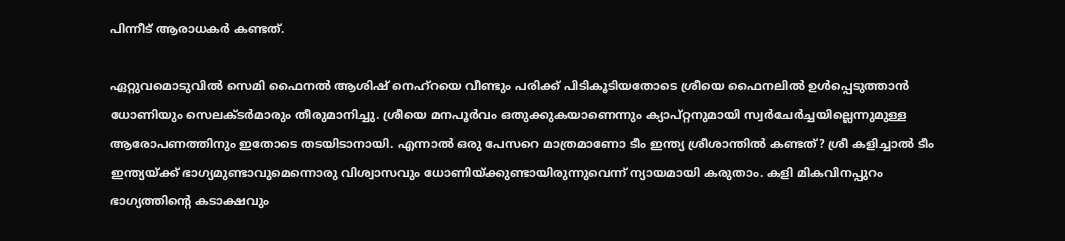പിന്നീട് ആരാധകര്‍ കണ്ടത്.

ഏറ്റുവമൊടുവില്‍ സെമി ഫൈനല്‍ ആശിഷ് നെഹ്‌റയെ വീണ്ടും പരിക്ക് പിടികൂടിയതോടെ ശ്രീയെ ഫൈനലില്‍ ഉള്‍പ്പെടുത്താന്‍ ധോണിയും സെലക്ടര്‍മാരും തീരുമാനിച്ചു. ശ്രീയെ മനപൂര്‍വം ഒതുക്കുകയാണെന്നും ക്യാപ്റ്റനുമായി സ്വര്‍ചേര്‍ച്ചയില്ലെന്നുമുള്ള ആരോപണത്തിനും ഇതോടെ തടയിടാനായി. എന്നാല്‍ ഒരു പേസറെ മാത്രമാണോ ടീം ഇന്ത്യ ശ്രീശാന്തില്‍ കണ്ടത്? ശ്രീ കളിച്ചാല്‍ ടീം ഇന്ത്യയ്ക്ക് ഭാഗ്യമുണ്ടാവുമെന്നൊരു വിശ്വാസവും ധോണിയ്ക്കുണ്ടായിരുന്നുവെന്ന് ന്യായമായി കരുതാം. കളി മികവിനപ്പുറം ഭാഗ്യത്തിന്റെ കടാക്ഷവും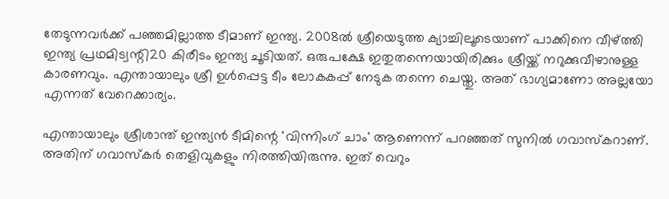തേടുന്നവര്‍ക്ക് പഞ്ഞമില്ലാത്ത ടീമാണ് ഇന്ത്യ. 2008ല്‍ ശ്രീയെടുത്ത ക്യാച്ചിലൂടെയാണ് പാക്കിനെ വീഴ്ത്തി ഇന്ത്യ പ്രഥമിട്വന്റി20 കിരീടം ഇന്ത്യ ചൂടിയത്. ഒരുപക്ഷേ ഇതുതന്നെയായിരിക്കും ശ്രീയ്ക്ക് നറുക്കുവീഴാനുള്ള കാരണവും. എന്തായാലും ശ്രീ ഉള്‍പ്പെട്ട ടീം ലോകകപ്പ് നേടുക തന്നെ ചെയ്തു. അത് ഭാഗ്യമാണോ അല്ലയോ എന്നത് വേറെക്കാര്യം.

എന്തായാലും ശ്രീശാന്ത് ഇന്ത്യന്‍ ടീമിന്റെ 'വിന്നിംഗ് ചാം' ആണെന്ന് പറഞ്ഞത് സുനില്‍ ഗവാസ്കറാണ്. അതിന് ഗവാസ്കര്‍ തെളിവുകളും നിരത്തിയിരുന്നു. ഇത് വെറും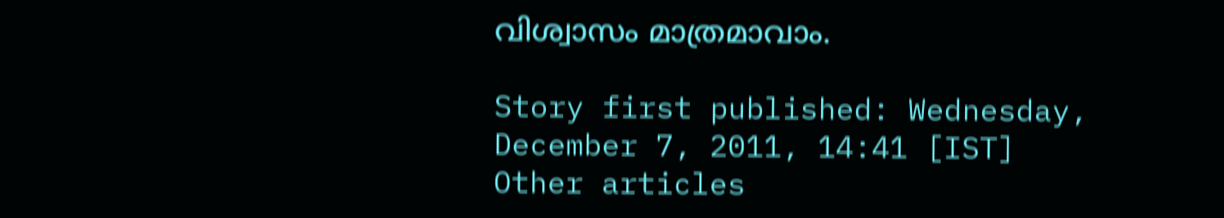വിശ്വാസം മാത്രമാവാം.

Story first published: Wednesday, December 7, 2011, 14:41 [IST]
Other articles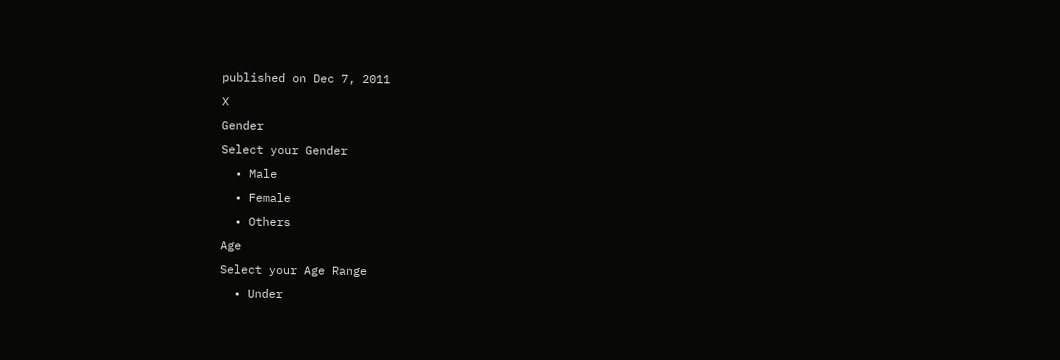published on Dec 7, 2011
X
Gender
Select your Gender
  • Male
  • Female
  • Others
Age
Select your Age Range
  • Under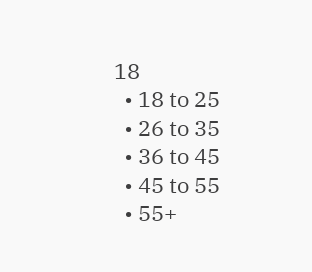18
  • 18 to 25
  • 26 to 35
  • 36 to 45
  • 45 to 55
  • 55+